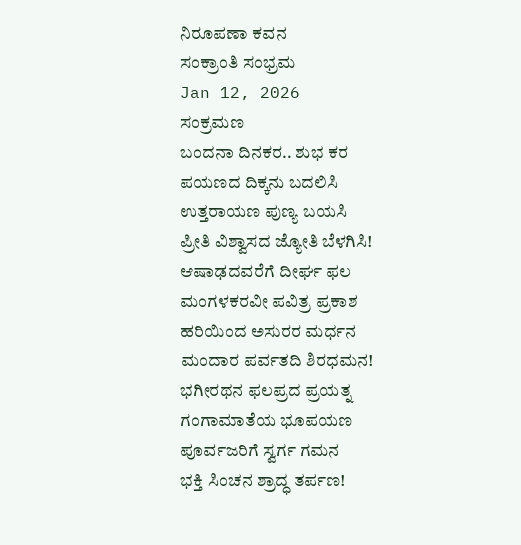ನಿರೂಪಣಾ ಕವನ
ಸಂಕ್ರಾಂತಿ ಸಂಭ್ರಮ
Jan 12, 2026
ಸಂಕ್ರಮಣ
ಬಂದನಾ ದಿನಕರ.. ಶುಭ ಕರ
ಪಯಣದ ದಿಕ್ಕನು ಬದಲಿಸಿ
ಉತ್ತರಾಯಣ ಪುಣ್ಯ ಬಯಸಿ
ಪ್ರೀತಿ ವಿಶ್ವಾಸದ ಜ್ಯೋತಿ ಬೆಳಗಿಸಿ!
ಆಷಾಢದವರೆಗೆ ದೀರ್ಘ ಫಲ
ಮಂಗಳಕರವೀ ಪವಿತ್ರ ಪ್ರಕಾಶ
ಹರಿಯಿಂದ ಅಸುರರ ಮರ್ಧನ
ಮಂದಾರ ಪರ್ವತದಿ ಶಿರಧಮನ!
ಭಗೀರಥನ ಫಲಪ್ರದ ಪ್ರಯತ್ನ
ಗಂಗಾಮಾತೆಯ ಭೂಪಯಣ
ಪೂರ್ವಜರಿಗೆ ಸ್ವರ್ಗ ಗಮನ
ಭಕ್ತಿ ಸಿಂಚನ ಶ್ರಾದ್ಧ ತರ್ಪಣ!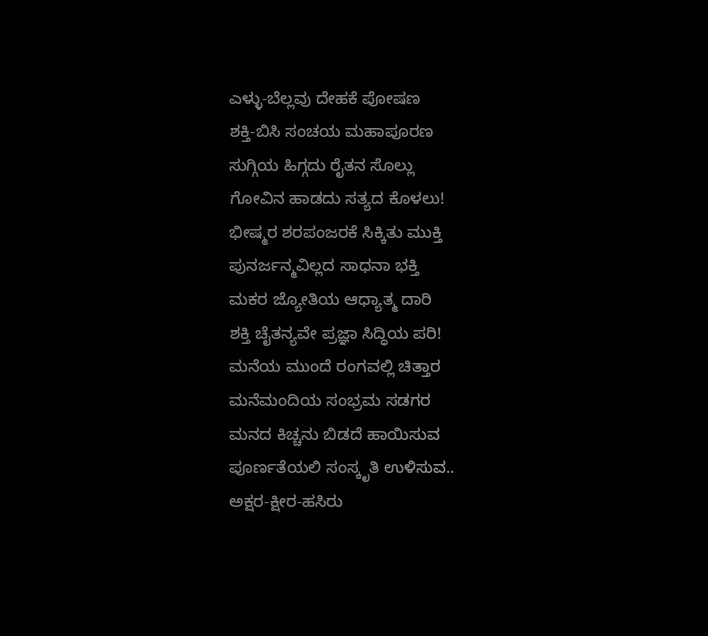ಎಳ್ಳು-ಬೆಲ್ಲವು ದೇಹಕೆ ಪೋಷಣ
ಶಕ್ತಿ-ಬಿಸಿ ಸಂಚಯ ಮಹಾಪೂರಣ
ಸುಗ್ಗಿಯ ಹಿಗ್ಗದು ರೈತನ ಸೊಲ್ಲು
ಗೋವಿನ ಹಾಡದು ಸತ್ಯದ ಕೊಳಲು!
ಭೀಷ್ಮರ ಶರಪಂಜರಕೆ ಸಿಕ್ಕಿತು ಮುಕ್ತಿ
ಪುನರ್ಜನ್ಮವಿಲ್ಲದ ಸಾಧನಾ ಭಕ್ತಿ
ಮಕರ ಜ್ಯೋತಿಯ ಆಧ್ಯಾತ್ಮ ದಾರಿ
ಶಕ್ತಿ ಚೈತನ್ಯವೇ ಪ್ರಜ್ಞಾ ಸಿದ್ಧಿಯ ಪರಿ!
ಮನೆಯ ಮುಂದೆ ರಂಗವಲ್ಲಿ ಚಿತ್ತಾರ
ಮನೆಮಂದಿಯ ಸಂಭ್ರಮ ಸಡಗರ
ಮನದ ಕಿಚ್ಚನು ಬಿಡದೆ ಹಾಯಿಸುವ
ಪೂರ್ಣತೆಯಲಿ ಸಂಸ್ಕೃತಿ ಉಳಿಸುವ..
ಅಕ್ಷರ-ಕ್ಷೀರ-ಹಸಿರು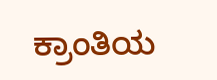ಕ್ರಾಂತಿಯ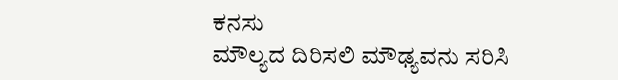ಕನಸು
ಮೌಲ್ಯದ ದಿರಿಸಲಿ ಮೌಢ್ಯವನು ಸರಿಸಿ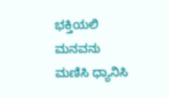ಭಕ್ತಿಯಲಿ ಮನವನು ಮಣಿಸಿ ಧ್ಯಾನಿಸಿ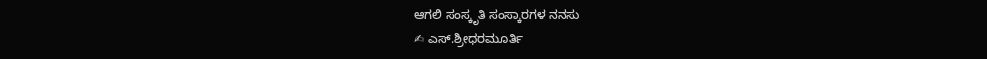ಆಗಲಿ ಸಂಸ್ಕೃತಿ ಸಂಸ್ಕಾರಗಳ ನನಸು
✍ ಎಸ್.ಶ್ರೀಧರಮೂರ್ತಿ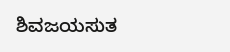ಶಿವಜಯಸುತ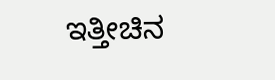ಇತ್ತೀಚಿನ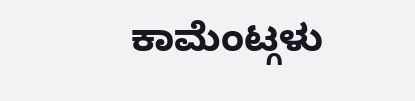ಕಾಮೆಂಟ್ಗಳು